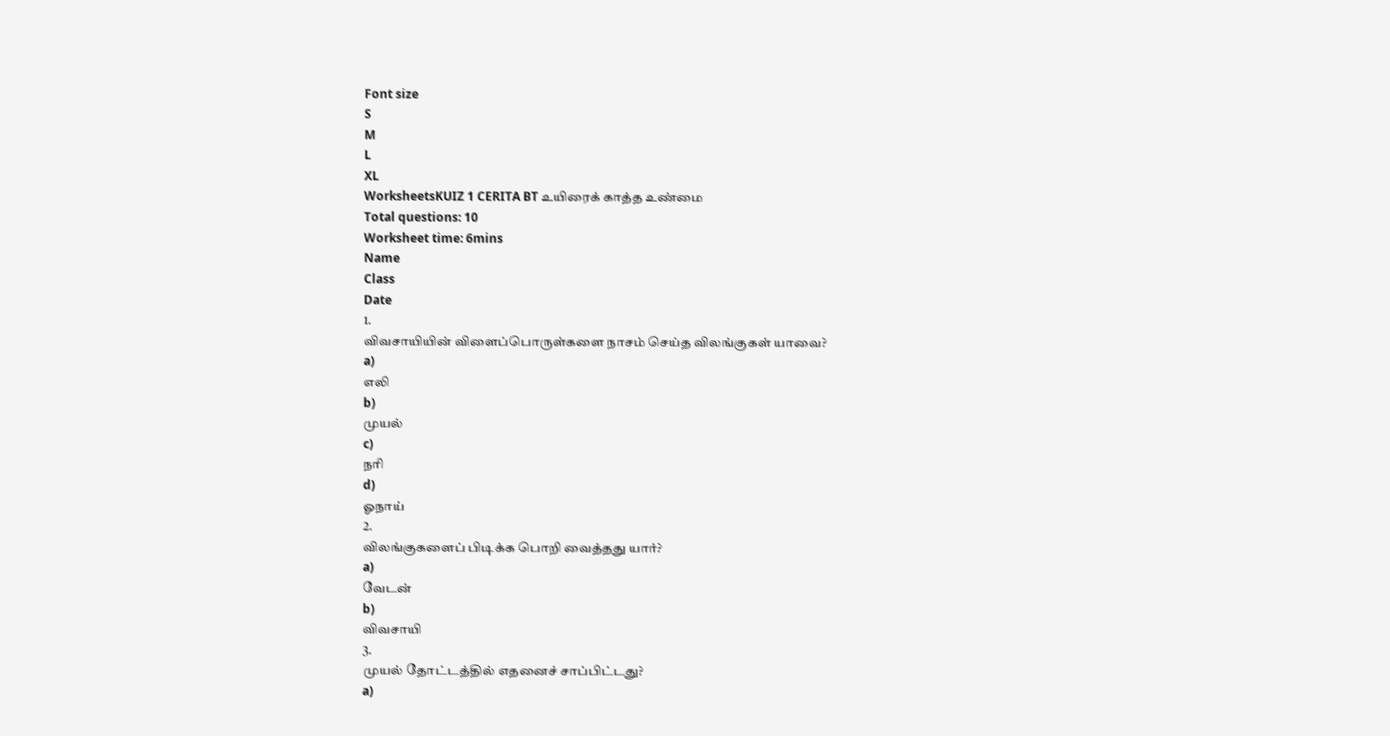Font size
S
M
L
XL
WorksheetsKUIZ 1 CERITA BT உயிரைக் காத்த உண்மை
Total questions: 10
Worksheet time: 6mins
Name
Class
Date
1.
விவசாயியின் விளைப்பொருள்களை நாசம் செய்த விலங்குகள் யாவை?
a)
எலி
b)
முயல்
c)
நரி
d)
ஓநாய்
2.
விலங்குகளைப் பிடிக்க பொறி வைத்தது யார்?
a)
வேடன்
b)
விவசாயி
3.
முயல் தோட்டத்தில் எதனைச் சாப்பிட்டது?
a)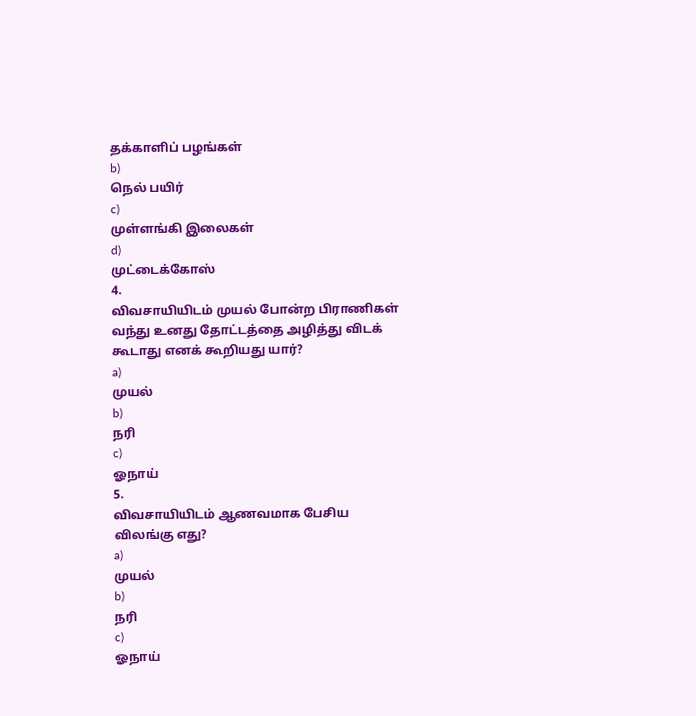தக்காளிப் பழங்கள்
b)
நெல் பயிர்
c)
முள்ளங்கி இலைகள்
d)
முட்டைக்கோஸ்
4.
விவசாயியிடம் முயல் போன்ற பிராணிகள் வந்து உனது தோட்டத்தை அழித்து விடக் கூடாது எனக் கூறியது யார்?
a)
முயல்
b)
நரி
c)
ஓநாய்
5.
விவசாயியிடம் ஆணவமாக பேசிய விலங்கு எது?
a)
முயல்
b)
நரி
c)
ஓநாய்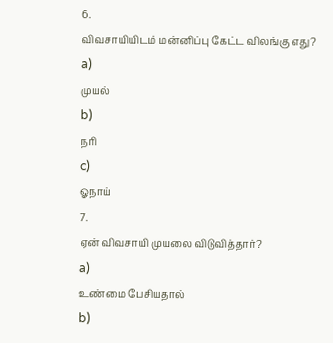6.
விவசாயியிடம் மன்னிப்பு கேட்ட விலங்கு எது?
a)
முயல்
b)
நரி
c)
ஓநாய்
7.
ஏன் விவசாயி முயலை விடுவித்தார்?
a)
உண்மை பேசியதால்
b)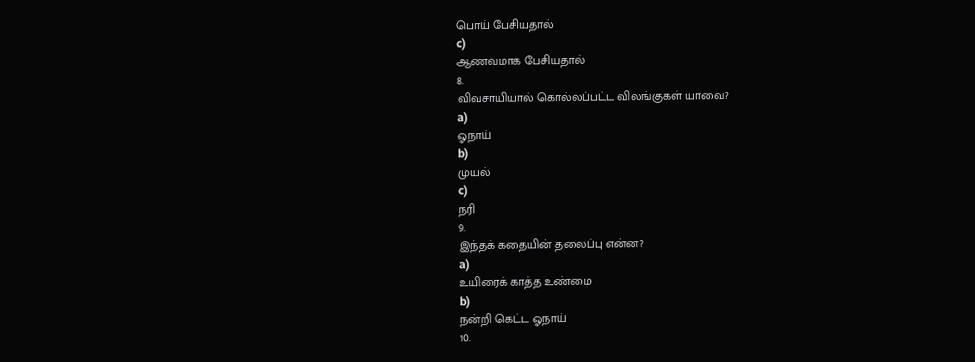பொய் பேசியதால்
c)
ஆணவமாக பேசியதால்
8.
விவசாயியால் கொல்லப்பட்ட விலங்குகள் யாவை?
a)
ஓநாய்
b)
முயல்
c)
நரி
9.
இந்தக் கதையின் தலைப்பு என்ன?
a)
உயிரைக் காத்த உண்மை
b)
நன்றி கெட்ட ஓநாய்
10.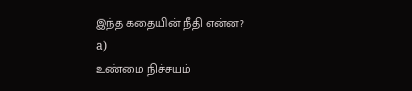இந்த கதையின் நீதி என்ன?
a)
உண்மை நிச்சயம்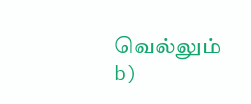வெல்லும்
b)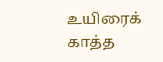உயிரைக் காத்த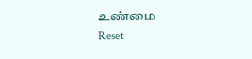உண்மை
Reset